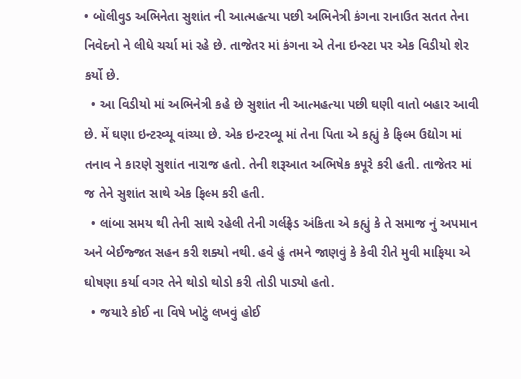• બૉલીવુડ અભિનેતા સુશાંત ની આત્મહત્યા પછી અભિનેત્રી કંગના રાનાઉત સતત તેના નિવેદનો ને લીધે ચર્ચા માં રહે છે. તાજેતર માં કંગના એ તેના ઇન્સ્ટા પર એક વિડીયો શેર કર્યો છે.
  • આ વિડીયો માં અભિનેત્રી કહે છે સુશાંત ની આત્મહત્યા પછી ઘણી વાતો બહાર આવી છે. મેં ઘણા ઇન્ટરવ્યૂ વાંચ્યા છે. એક ઇન્ટરવ્યૂ માં તેના પિતા એ કહ્યું કે ફિલ્મ ઉદ્યોગ માં તનાવ ને કારણે સુશાંત નારાજ હતો. તેની શરૂઆત અભિષેક કપૂરે કરી હતી. તાજેતર માં જ તેને સુશાંત સાથે એક ફિલ્મ કરી હતી.
  • લાંબા સમય થી તેની સાથે રહેલી તેની ગર્લફ્રેડ અંકિતા એ કહ્યું કે તે સમાજ નું અપમાન અને બેઈજ્જત સહન કરી શક્યો નથી. હવે હું તમને જાણવું કે કેવી રીતે મુવી માફિયા એ ઘોષણા કર્યા વગર તેને થોડો થોડો કરી તોડી પાડ્યો હતો.
  • જયારે કોઈ ના વિષે ખોટું લખવું હોઈ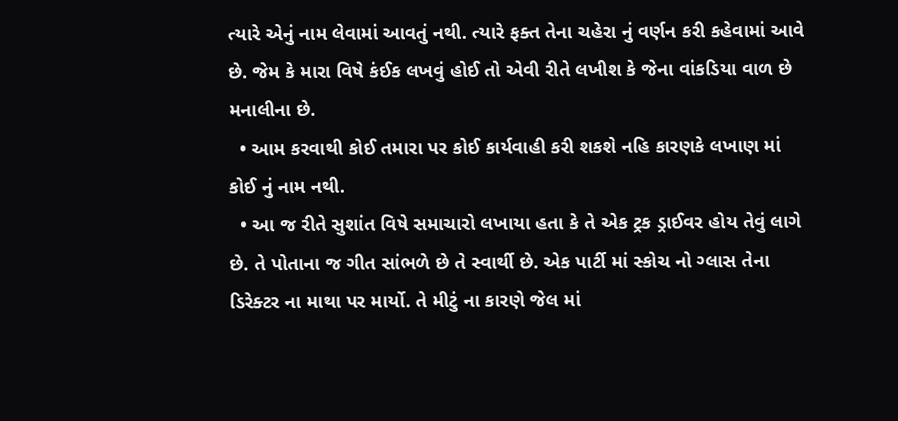ત્યારે એનું નામ લેવામાં આવતું નથી. ત્યારે ફક્ત તેના ચહેરા નું વર્ણન કરી કહેવામાં આવે છે. જેમ કે મારા વિષે કંઈક લખવું હોઈ તો એવી રીતે લખીશ કે જેના વાંકડિયા વાળ છે મનાલીના છે.
  • આમ કરવાથી કોઈ તમારા પર કોઈ કાર્યવાહી કરી શકશે નહિ કારણકે લખાણ માં કોઈ નું નામ નથી.
  • આ જ રીતે સુશાંત વિષે સમાચારો લખાયા હતા કે તે એક ટ્રક ડ્રાઈવર હોય તેવું લાગે છે. તે પોતાના જ ગીત સાંભળે છે તે સ્વાર્થી છે. એક પાર્ટી માં સ્કોચ નો ગ્લાસ તેના ડિરેક્ટર ના માથા પર માર્યો. તે મીટું ના કારણે જેલ માં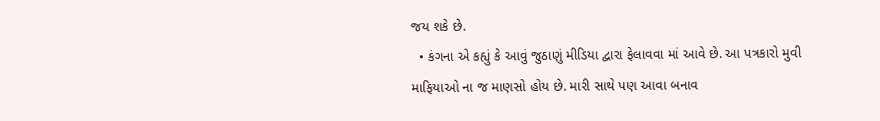જય શકે છે.
  • કંગના એ કહ્યું કે આવું જુઠાણું મીડિયા દ્વારા ફેલાવવા માં આવે છે. આ પત્રકારો મુવી માફિયાઓ ના જ માણસો હોય છે. મારી સાથે પણ આવા બનાવ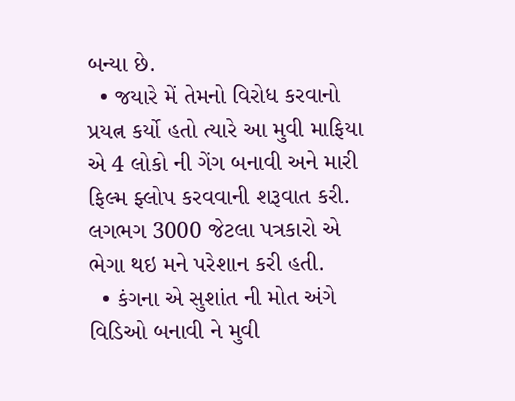બન્યા છે.
  • જયારે મેં તેમનો વિરોધ કરવાનો પ્રયત્ન કર્યો હતો ત્યારે આ મુવી માફિયા એ 4 લોકો ની ગેંગ બનાવી અને મારી ફિલ્મ ફ્લોપ કરવવાની શરૂવાત કરી. લગભગ 3000 જેટલા પત્રકારો એ ભેગા થઇ મને પરેશાન કરી હતી.
  • કંગના એ સુશાંત ની મોત અંગે વિડિઓ બનાવી ને મુવી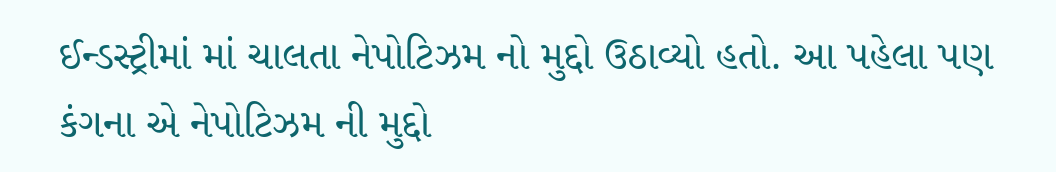ઈન્ડસ્ટ્રીમાં માં ચાલતા નેપોટિઝમ નો મુદ્દો ઉઠાવ્યો હતો. આ પહેલા પણ કંગના એ નેપોટિઝમ ની મુદ્દો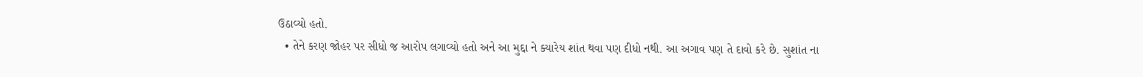ઉઠાવ્યો હતો.
  • તેને કરણ જોહર પર સીધો જ આરોપ લગાવ્યો હતો અને આ મુદ્દા ને ક્યારેય શાંત થવા પણ દીધો નથી. આ અગાવ પણ તે દાવો કરે છે. સુશાંત ના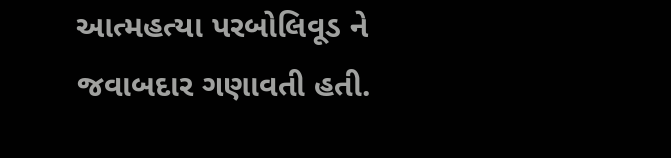આત્મહત્યા પરબોલિવૂડ ને જવાબદાર ગણાવતી હતી.